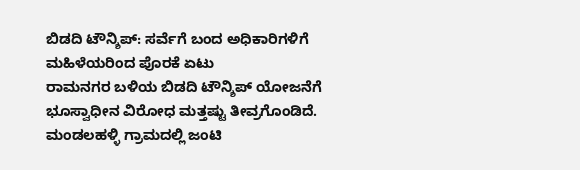ಬಿಡದಿ ಟೌನ್ಶಿಪ್: ಸರ್ವೆಗೆ ಬಂದ ಅಧಿಕಾರಿಗಳಿಗೆ ಮಹಿಳೆಯರಿಂದ ಪೊರಕೆ ಏಟು
ರಾಮನಗರ ಬಳಿಯ ಬಿಡದಿ ಟೌನ್ಶಿಪ್ ಯೋಜನೆಗೆ ಭೂಸ್ವಾಧೀನ ವಿರೋಧ ಮತ್ತಷ್ಟು ತೀವ್ರಗೊಂಡಿದೆ. ಮಂಡಲಹಳ್ಳಿ ಗ್ರಾಮದಲ್ಲಿ ಜಂಟಿ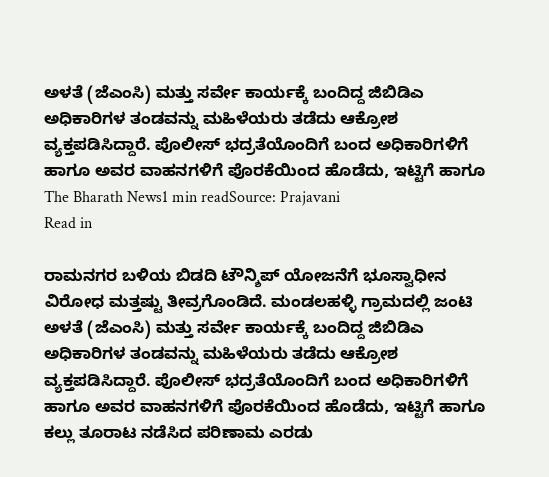ಅಳತೆ (ಜೆಎಂಸಿ) ಮತ್ತು ಸರ್ವೇ ಕಾರ್ಯಕ್ಕೆ ಬಂದಿದ್ದ ಜಿಬಿಡಿಎ ಅಧಿಕಾರಿಗಳ ತಂಡವನ್ನು ಮಹಿಳೆಯರು ತಡೆದು ಆಕ್ರೋಶ ವ್ಯಕ್ತಪಡಿಸಿದ್ದಾರೆ. ಪೊಲೀಸ್ ಭದ್ರತೆಯೊಂದಿಗೆ ಬಂದ ಅಧಿಕಾರಿಗಳಿಗೆ ಹಾಗೂ ಅವರ ವಾಹನಗಳಿಗೆ ಪೊರಕೆಯಿಂದ ಹೊಡೆದು, ಇಟ್ಟಿಗೆ ಹಾಗೂ
The Bharath News1 min readSource: Prajavani
Read in

ರಾಮನಗರ ಬಳಿಯ ಬಿಡದಿ ಟೌನ್ಶಿಪ್ ಯೋಜನೆಗೆ ಭೂಸ್ವಾಧೀನ ವಿರೋಧ ಮತ್ತಷ್ಟು ತೀವ್ರಗೊಂಡಿದೆ. ಮಂಡಲಹಳ್ಳಿ ಗ್ರಾಮದಲ್ಲಿ ಜಂಟಿ ಅಳತೆ (ಜೆಎಂಸಿ) ಮತ್ತು ಸರ್ವೇ ಕಾರ್ಯಕ್ಕೆ ಬಂದಿದ್ದ ಜಿಬಿಡಿಎ ಅಧಿಕಾರಿಗಳ ತಂಡವನ್ನು ಮಹಿಳೆಯರು ತಡೆದು ಆಕ್ರೋಶ ವ್ಯಕ್ತಪಡಿಸಿದ್ದಾರೆ. ಪೊಲೀಸ್ ಭದ್ರತೆಯೊಂದಿಗೆ ಬಂದ ಅಧಿಕಾರಿಗಳಿಗೆ ಹಾಗೂ ಅವರ ವಾಹನಗಳಿಗೆ ಪೊರಕೆಯಿಂದ ಹೊಡೆದು, ಇಟ್ಟಿಗೆ ಹಾಗೂ ಕಲ್ಲು ತೂರಾಟ ನಡೆಸಿದ ಪರಿಣಾಮ ಎರಡು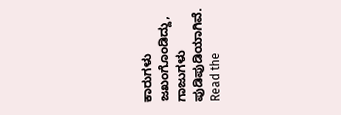ಕಾರುಗಳು ಜಖಂಗೊಂಡಿದ್ದು, ಗಾಜುಗಳು ಪುಡಿಪುಡಿಯಾಗಿವೆ.
Read the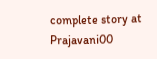complete story at Prajavani00